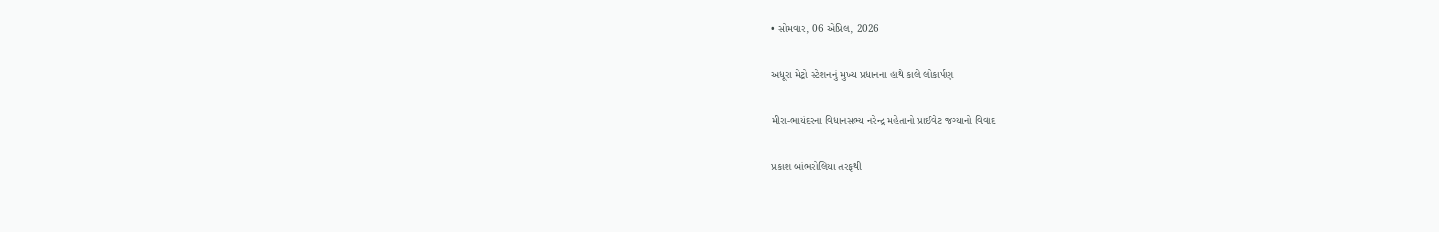• સોમવાર, 06 એપ્રિલ, 2026

અધૂરા મેટ્રો સ્ટેશનનું મુખ્ય પ્રધાનના હાથે કાલે લોકાર્પણ

મીરા-ભાયંદરના વિધાનસભ્ય નરેન્દ્ર મહેતાનો પ્રાઈવેટ જગ્યાનો વિવાદ

પ્રકાશ બાંભરોલિયા તરફથી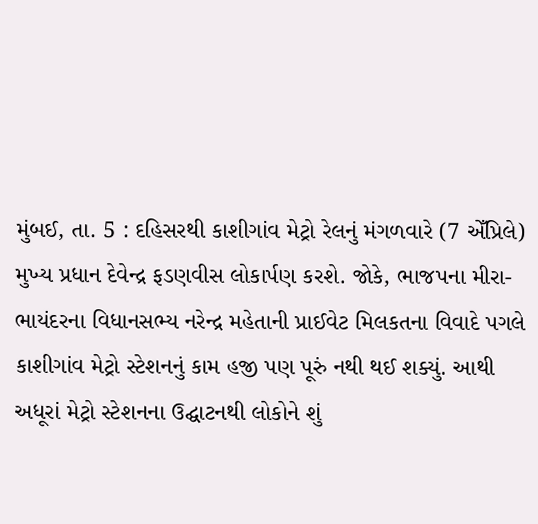મુંબઈ, તા. 5 : દહિસરથી કાશીગાંવ મેટ્રો રેલનું મંગળવારે (7 એઁપ્રિલે) મુખ્ય પ્રધાન દેવેન્દ્ર ફડણવીસ લોકાર્પણ કરશે. જોકે, ભાજપના મીરા-ભાયંદરના વિધાનસભ્ય નરેન્દ્ર મહેતાની પ્રાઈવેટ મિલકતના વિવાદે પગલે કાશીગાંવ મેટ્રો સ્ટેશનનું કામ હજી પણ પૂરું નથી થઈ શક્યું. આથી અધૂરાં મેટ્રો સ્ટેશનના ઉદ્ઘાટનથી લોકોને શું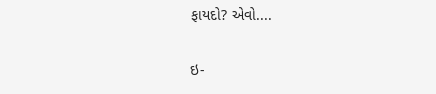ફાયદો? એવો....

ઇ-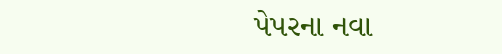પેપરના નવા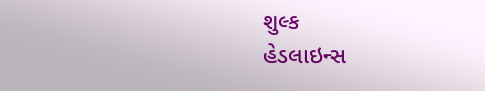શુલ્ક
હેડલાઇન્સ